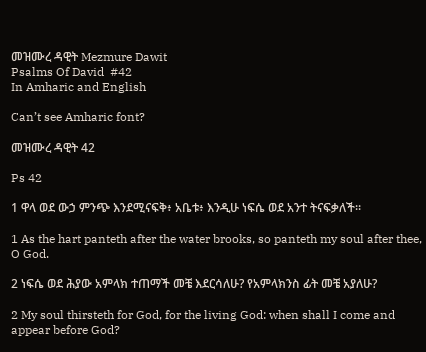መዝሙረ ዳዊት Mezmure Dawit
Psalms Of David  #42
In Amharic and English

Can’t see Amharic font?

መዝሙረ ዳዊት 42

Ps 42

1 ዋላ ወደ ውኃ ምንጭ እንደሚናፍቅ፥ አቤቱ፥ እንዲሁ ነፍሴ ወደ አንተ ትናፍቃለች።

1 As the hart panteth after the water brooks, so panteth my soul after thee, O God.

2 ነፍሴ ወደ ሕያው አምላክ ተጠማች መቼ እደርሳለሁ? የአምላክንስ ፊት መቼ አያለሁ?

2 My soul thirsteth for God, for the living God: when shall I come and appear before God?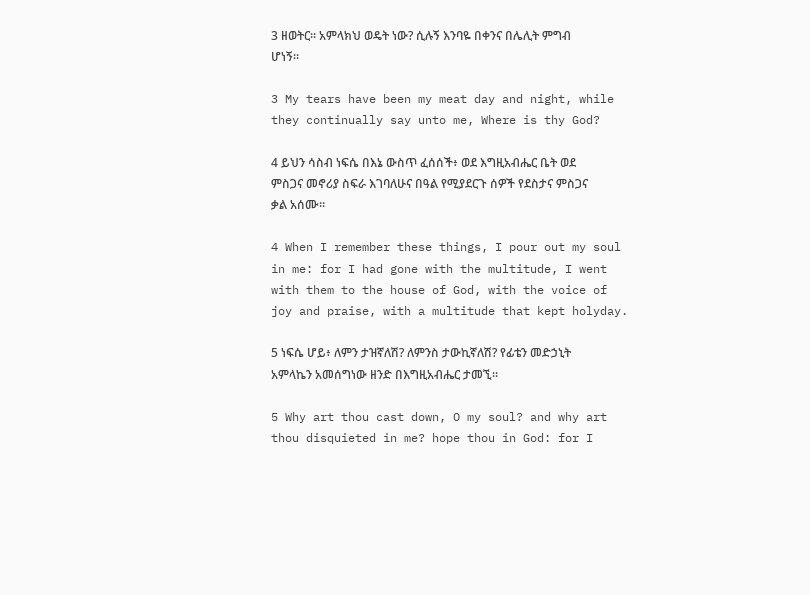3 ዘወትር። አምላክህ ወዴት ነው? ሲሉኝ እንባዬ በቀንና በሌሊት ምግብ ሆነኝ።

3 My tears have been my meat day and night, while they continually say unto me, Where is thy God?

4 ይህን ሳስብ ነፍሴ በእኔ ውስጥ ፈሰሰች፥ ወደ እግዚአብሔር ቤት ወደ ምስጋና መኖሪያ ስፍራ እገባለሁና በዓል የሚያደርጉ ሰዎች የደስታና ምስጋና ቃል አሰሙ።

4 When I remember these things, I pour out my soul in me: for I had gone with the multitude, I went with them to the house of God, with the voice of joy and praise, with a multitude that kept holyday.

5 ነፍሴ ሆይ፥ ለምን ታዝኛለሽ? ለምንስ ታውኪኛለሽ? የፊቴን መድኃኒት አምላኬን አመሰግነው ዘንድ በእግዚአብሔር ታመኚ።

5 Why art thou cast down, O my soul? and why art thou disquieted in me? hope thou in God: for I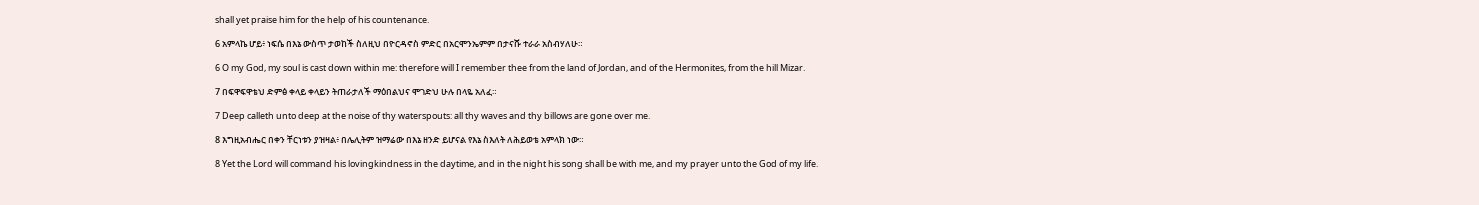shall yet praise him for the help of his countenance.

6 አምላኬ ሆይ፥ ነፍሴ በእኔ ውስጥ ታወከች ስለዚህ በዮርዳኖስ ምድር በአርሞንኤምም በታናሹ ተራራ አስብሃለሁ።

6 O my God, my soul is cast down within me: therefore will I remember thee from the land of Jordan, and of the Hermonites, from the hill Mizar.

7 በፍዋፍዋቴህ ድምፅ ቀላይ ቀላይን ትጠራታለች ማዕበልህና ሞገድህ ሁሉ በላዬ አለፈ።

7 Deep calleth unto deep at the noise of thy waterspouts: all thy waves and thy billows are gone over me.

8 እግዚአብሔር በቀን ቸርነቱን ያዝዛል፥ በሌሊትም ዝማሬው በእኔ ዘንድ ይሆናል የእኔ ስእለት ለሕይወቴ አምላክ ነው።

8 Yet the Lord will command his lovingkindness in the daytime, and in the night his song shall be with me, and my prayer unto the God of my life.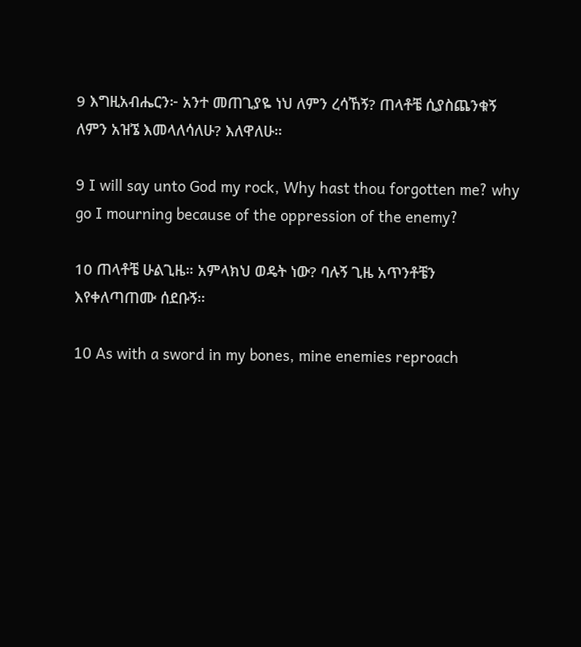9 እግዚአብሔርን፦ አንተ መጠጊያዬ ነህ ለምን ረሳኸኝ? ጠላቶቼ ሲያስጨንቁኝ ለምን አዝኜ እመላለሳለሁ? እለዋለሁ።

9 I will say unto God my rock, Why hast thou forgotten me? why go I mourning because of the oppression of the enemy?

10 ጠላቶቼ ሁልጊዜ። አምላክህ ወዴት ነው? ባሉኝ ጊዜ አጥንቶቼን እየቀለጣጠሙ ሰደቡኝ።

10 As with a sword in my bones, mine enemies reproach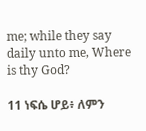me; while they say daily unto me, Where is thy God?

11 ነፍሴ ሆይ፥ ለምን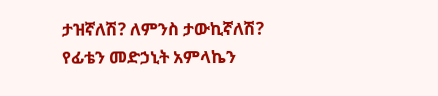ታዝኛለሽ? ለምንስ ታውኪኛለሽ? የፊቴን መድኃኒት አምላኬን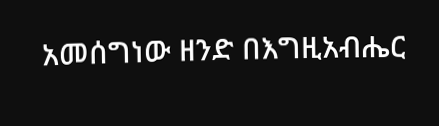አመሰግነው ዘንድ በእግዚአብሔር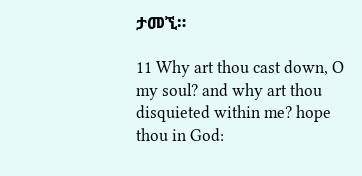ታመኚ።

11 Why art thou cast down, O my soul? and why art thou disquieted within me? hope thou in God: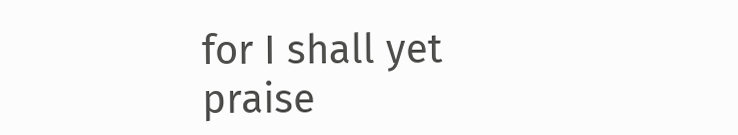for I shall yet praise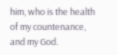him, who is the health of my countenance, and my God.